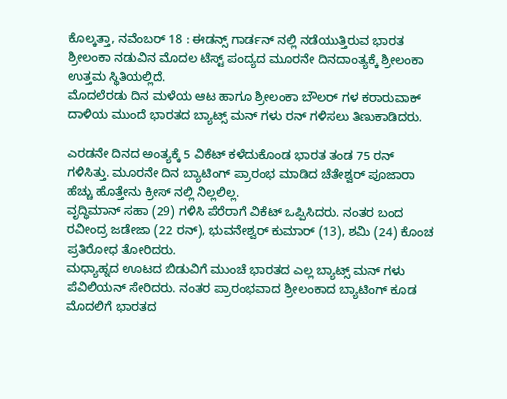ಕೊಲ್ಕತ್ತಾ, ನವೆಂಬರ್ 18 : ಈಡನ್ಸ್ ಗಾರ್ಡನ್ ನಲ್ಲಿ ನಡೆಯುತ್ತಿರುವ ಭಾರತ ಶ್ರೀಲಂಕಾ ನಡುವಿನ ಮೊದಲ ಟೆಸ್ಟ್ ಪಂದ್ಯದ ಮೂರನೇ ದಿನದಾಂತ್ಯಕ್ಕೆ ಶ್ರೀಲಂಕಾ ಉತ್ತಮ ಸ್ಥಿತಿಯಲ್ಲಿದೆ.
ಮೊದಲೆರಡು ದಿನ ಮಳೆಯ ಆಟ ಹಾಗೂ ಶ್ರೀಲಂಕಾ ಬೌಲರ್ ಗಳ ಕರಾರುವಾಕ್ ದಾಳಿಯ ಮುಂದೆ ಭಾರತದ ಬ್ಯಾಟ್ಸ್ ಮನ್ ಗಳು ರನ್ ಗಳಿಸಲು ತಿಣುಕಾಡಿದರು.

ಎರಡನೇ ದಿನದ ಅಂತ್ಯಕ್ಕೆ 5 ವಿಕೆಟ್ ಕಳೆದುಕೊಂಡ ಭಾರತ ತಂಡ 75 ರನ್ ಗಳಿಸಿತ್ತು. ಮೂರನೇ ದಿನ ಬ್ಯಾಟಿಂಗ್ ಪ್ರಾರಂಭ ಮಾಡಿದ ಚೆತೇಶ್ವರ್ ಪೂಜಾರಾ ಹೆಚ್ಚು ಹೊತ್ತೇನು ಕ್ರೀಸ್ ನಲ್ಲಿ ನಿಲ್ಲಲಿಲ್ಲ.
ವೃದ್ಧಿಮಾನ್ ಸಹಾ (29) ಗಳಿಸಿ ಪೆರೆರಾಗೆ ವಿಕೆಟ್ ಒಪ್ಪಿಸಿದರು. ನಂತರ ಬಂದ ರವೀಂದ್ರ ಜಡೇಜಾ (22 ರನ್), ಭುವನೇಶ್ವರ್ ಕುಮಾರ್ (13), ಶಮಿ (24) ಕೊಂಚ ಪ್ರತಿರೋಧ ತೋರಿದರು.
ಮಧ್ಯಾಹ್ನದ ಊಟದ ಬಿಡುವಿಗೆ ಮುಂಚೆ ಭಾರತದ ಎಲ್ಲ ಬ್ಯಾಟ್ಸ್ ಮನ್ ಗಳು ಪೆವಿಲಿಯನ್ ಸೇರಿದರು. ನಂತರ ಪ್ರಾರಂಭವಾದ ಶ್ರೀಲಂಕಾದ ಬ್ಯಾಟಿಂಗ್ ಕೂಡ ಮೊದಲಿಗೆ ಭಾರತದ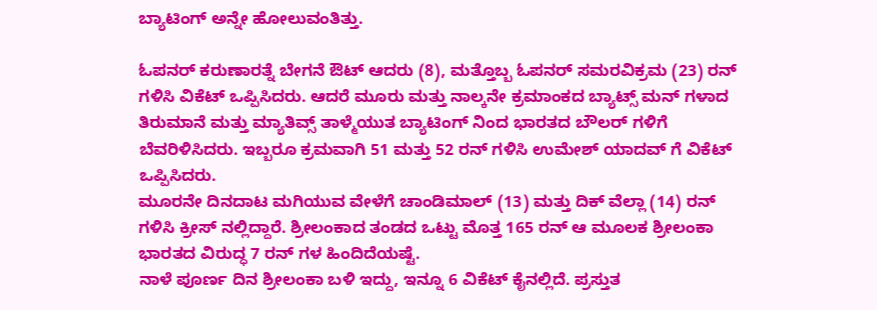ಬ್ಯಾಟಿಂಗ್ ಅನ್ನೇ ಹೋಲುವಂತಿತ್ತು.

ಓಪನರ್ ಕರುಣಾರತ್ನೆ ಬೇಗನೆ ಔಟ್ ಆದರು (8), ಮತ್ತೊಬ್ಬ ಓಪನರ್ ಸಮರವಿಕ್ರಮ (23) ರನ್ ಗಳಿಸಿ ವಿಕೆಟ್ ಒಪ್ಪಿಸಿದರು. ಆದರೆ ಮೂರು ಮತ್ತು ನಾಲ್ಕನೇ ಕ್ರಮಾಂಕದ ಬ್ಯಾಟ್ಸ್ ಮನ್ ಗಳಾದ ತಿರುಮಾನೆ ಮತ್ತು ಮ್ಯಾತಿವ್ಸ್ ತಾಳ್ಮೆಯುತ ಬ್ಯಾಟಿಂಗ್ ನಿಂದ ಭಾರತದ ಬೌಲರ್ ಗಳಿಗೆ ಬೆವರಿಳಿಸಿದರು. ಇಬ್ಬರೂ ಕ್ರಮವಾಗಿ 51 ಮತ್ತು 52 ರನ್ ಗಳಿಸಿ ಉಮೇಶ್ ಯಾದವ್ ಗೆ ವಿಕೆಟ್ ಒಪ್ಪಿಸಿದರು.
ಮೂರನೇ ದಿನದಾಟ ಮಗಿಯುವ ವೇಳೆಗೆ ಚಾಂಡಿಮಾಲ್ (13) ಮತ್ತು ದಿಕ್ ವೆಲ್ಲಾ (14) ರನ್ ಗಳಿಸಿ ಕ್ರೀಸ್ ನಲ್ಲಿದ್ದಾರೆ. ಶ್ರೀಲಂಕಾದ ತಂಡದ ಒಟ್ಟು ಮೊತ್ತ 165 ರನ್ ಆ ಮೂಲಕ ಶ್ರೀಲಂಕಾ ಭಾರತದ ವಿರುದ್ಧ 7 ರನ್ ಗಳ ಹಿಂದಿದೆಯಷ್ಟೆ.
ನಾಳೆ ಪೂರ್ಣ ದಿನ ಶ್ರೀಲಂಕಾ ಬಳಿ ಇದ್ದು, ಇನ್ನೂ 6 ವಿಕೆಟ್ ಕೈನಲ್ಲಿದೆ. ಪ್ರಸ್ತುತ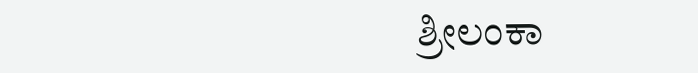ಶ್ರೀಲಂಕಾ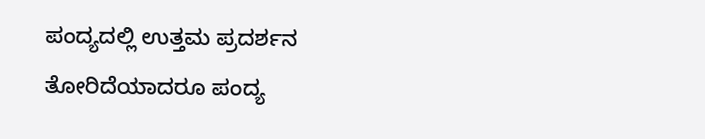ಪಂದ್ಯದಲ್ಲಿ ಉತ್ತಮ ಪ್ರದರ್ಶನ ತೋರಿದೆಯಾದರೂ ಪಂದ್ಯ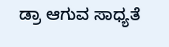ಡ್ರಾ ಆಗುವ ಸಾಧ್ಯತೆ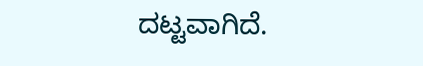ದಟ್ಟವಾಗಿದೆ.